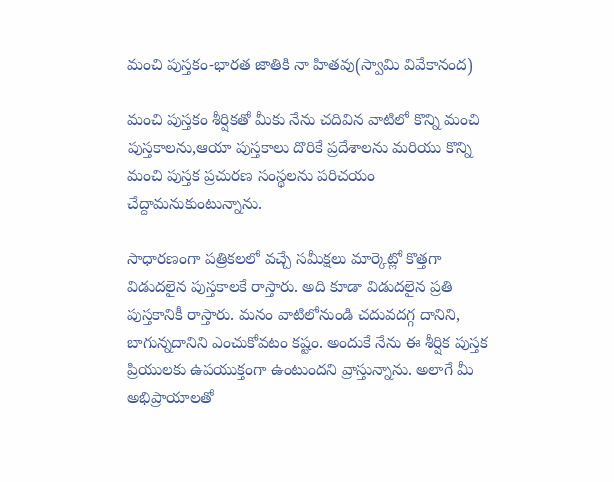మంచి పుస్తకం-భారత జాతికి నా హితవు(స్వామి వివేకానంద)

మంచి పుస్తకం శీర్షికతో మీకు నేను చదివిన వాటిలో కొన్ని మంచి పుస్తకాలను,ఆయా పుస్తకాలు దొరికే ప్రదేశాలను మరియు కొన్ని మంచి పుస్తక ప్రచురణ సంస్థలను పరిచయం చేద్దామనుకుంటున్నాను.

సాధారణంగా పత్రికలలో వచ్చే సమీక్షలు మార్కెట్లో కొత్తగా విడుదలైన పుస్తకాలకే రాస్తారు. అది కూడా విడుదలైన ప్రతి పుస్తకానికీ రాస్తారు. మనం వాటిలోనుండి చదువదగ్గ దానిని, బాగున్నదానిని ఎంచుకోవటం కష్టం. అందుకే నేను ఈ శీర్షిక పుస్తక ప్రియులకు ఉపయుక్తంగా ఉంటుందని వ్రాస్తున్నాను. అలాగే మీ అభిప్రాయాలతో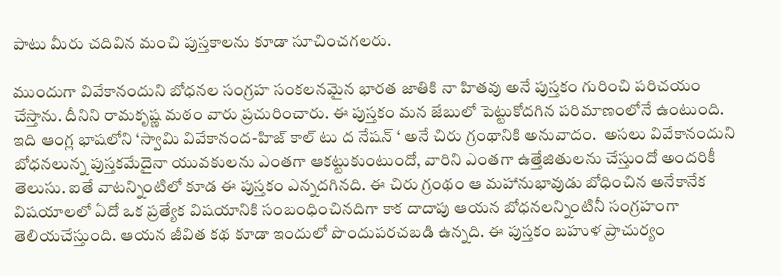పాటు మీరు చదివిన మంచి పుస్తకాలను కూడా సూచించగలరు.

ముందుగా వివేకానందుని బోధనల సంగ్రహ సంకలనమైన భారత జాతికి నా హితవు అనే పుస్తకం గురించి పరిచయం చేస్తాను. దీనిని రామకృష్ణ మఠం వారు ప్రచురించారు. ఈ పుస్తకం మన జేబులో పెట్టుకోదగిన పరిమాణంలోనే ఉంటుంది. ఇది ఆంగ్ల భాషలోని ‘స్వామి వివేకానంద-హిజ్ కాల్ టు ద నేషన్ ‘ అనే చిరు గ్రంథానికి అనువాదం.  అసలు వివేకానందుని బోధనలున్న పుస్తకమేదైనా యువకులను ఎంతగా ఆకట్టుకుంటుందో, వారిని ఎంతగా ఉత్తేజితులను చేస్తుందో అందరికీ తెలుసు. ఐతే వాటన్నింటిలో కూడ ఈ పుస్తకం ఎన్నదగినది. ఈ చిరు గ్రంథం ఆ మహానుభావుడు బోధించిన అనేకానేక విషయాలలో ఏదో ఒక ప్రత్యేక విషయానికి సంబంధించినదిగా కాక దాదాపు ఆయన బోధనలన్నింటినీ సంగ్రహంగా తెలియచేస్తుంది. ఆయన జీవిత కథ కూడా ఇందులో పొందుపరచబడి ఉన్నది. ఈ పుస్తకం బహుళ ప్రాచుర్యం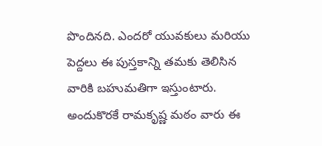పొందినది. ఎందరో యువకులు మరియు పెద్దలు ఈ పుస్తకాన్ని తమకు తెలిసిన వారికి బహుమతిగా ఇస్తుంటారు. అందుకొరకే రామకృష్ణ మఠం వారు ఈ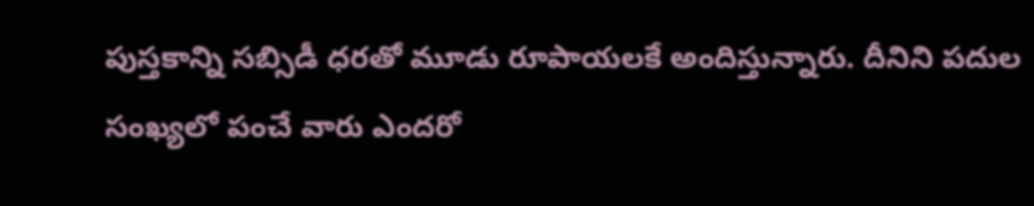పుస్తకాన్ని సబ్సిడీ ధరతో మూడు రూపాయలకే అందిస్తున్నారు. దీనిని పదుల సంఖ్యలో పంచే వారు ఎందరో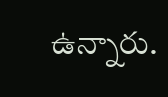ఉన్నారు.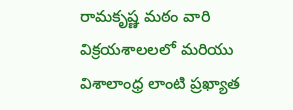రామకృష్ణ మఠం వారి విక్రయశాలలలో మరియు విశాలాంధ్ర లాంటి ప్రఖ్యాత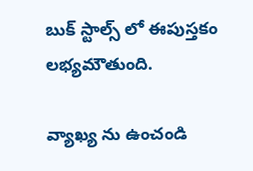బుక్ స్టాల్స్ లో ఈపుస్తకం లభ్యమౌతుంది.

వ్యాఖ్య ను ఉంచండి